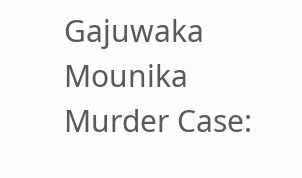Gajuwaka Mounika Murder Case: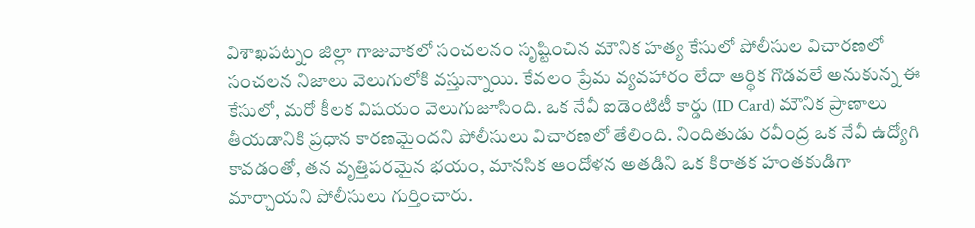విశాఖపట్నం జిల్లా గాజువాకలో సంచలనం సృష్టించిన మౌనిక హత్య కేసులో పోలీసుల విచారణలో సంచలన నిజాలు వెలుగులోకి వస్తున్నాయి. కేవలం ప్రేమ వ్యవహారం లేదా ఆర్థిక గొడవలే అనుకున్న ఈ కేసులో, మరో కీలక విషయం వెలుగుజూసింది. ఒక నేవీ ఐడెంటిటీ కార్డు (ID Card) మౌనిక ప్రాణాలు తీయడానికి ప్రధాన కారణమైందని పోలీసులు విచారణలో తేలింది. నిందితుడు రవీంద్ర ఒక నేవీ ఉద్యోగి కావడంతో, తన వృత్తిపరమైన భయం, మానసిక ఆందోళన అతడిని ఒక కిరాతక హంతకుడిగా మార్చాయని పోలీసులు గుర్తించారు.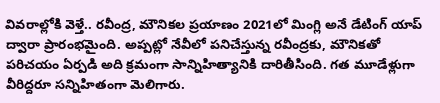వివరాల్లోకి వెళ్తే.. రవీంద్ర, మౌనికల ప్రయాణం 2021లో మింగ్లి అనే డేటింగ్ యాప్ ద్వారా ప్రారంభమైంది. అప్పట్లో నేవీలో పనిచేస్తున్న రవీంద్రకు, మౌనికతో పరిచయం ఏర్పడి అది క్రమంగా సాన్నిహిత్యానికి దారితీసింది. గత మూడేళ్లుగా వీరిద్దరూ సన్నిహితంగా మెలిగారు.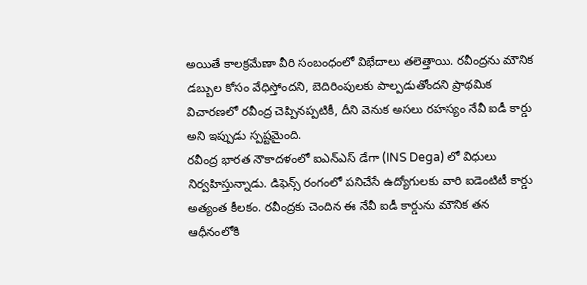అయితే కాలక్రమేణా వీరి సంబంధంలో విభేదాలు తలెత్తాయి. రవీంద్రను మౌనిక డబ్బుల కోసం వేధిస్తోందని, బెదిరింపులకు పాల్పడుతోందని ప్రాథమిక విచారణలో రవీంద్ర చెప్పినప్పటికీ, దీని వెనుక అసలు రహస్యం నేవీ ఐడీ కార్డు అని ఇప్పుడు స్పష్టమైంది.
రవీంద్ర భారత నౌకాదళంలో ఐఎన్ఎస్ డేగా (INS Dega) లో విధులు నిర్వహిస్తున్నాడు. డిఫెన్స్ రంగంలో పనిచేసే ఉద్యోగులకు వారి ఐడెంటిటీ కార్డు అత్యంత కీలకం. రవీంద్రకు చెందిన ఈ నేవీ ఐడీ కార్డును మౌనిక తన ఆధీనంలోకి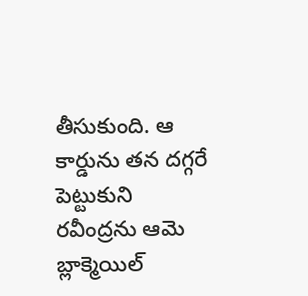తీసుకుంది. ఆ కార్డును తన దగ్గరే పెట్టుకుని రవీంద్రను ఆమె బ్లాక్మెయిల్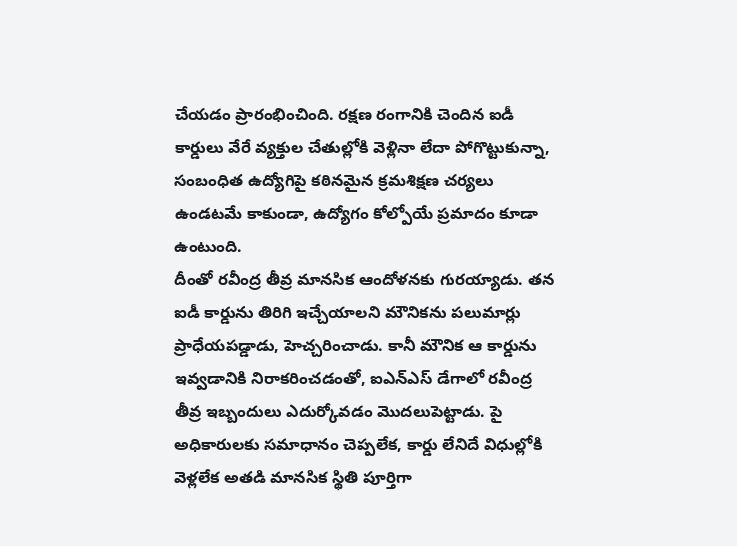చేయడం ప్రారంభించింది. రక్షణ రంగానికి చెందిన ఐడీ కార్డులు వేరే వ్యక్తుల చేతుల్లోకి వెళ్లినా లేదా పోగొట్టుకున్నా, సంబంధిత ఉద్యోగిపై కఠినమైన క్రమశిక్షణ చర్యలు ఉండటమే కాకుండా, ఉద్యోగం కోల్పోయే ప్రమాదం కూడా ఉంటుంది.
దీంతో రవీంద్ర తీవ్ర మానసిక ఆందోళనకు గురయ్యాడు. తన ఐడీ కార్డును తిరిగి ఇచ్చేయాలని మౌనికను పలుమార్లు ప్రాధేయపడ్డాడు, హెచ్చరించాడు. కానీ మౌనిక ఆ కార్డును ఇవ్వడానికి నిరాకరించడంతో, ఐఎన్ఎస్ డేగాలో రవీంద్ర తీవ్ర ఇబ్బందులు ఎదుర్కోవడం మొదలుపెట్టాడు. పై అధికారులకు సమాధానం చెప్పలేక, కార్డు లేనిదే విధుల్లోకి వెళ్లలేక అతడి మానసిక స్థితి పూర్తిగా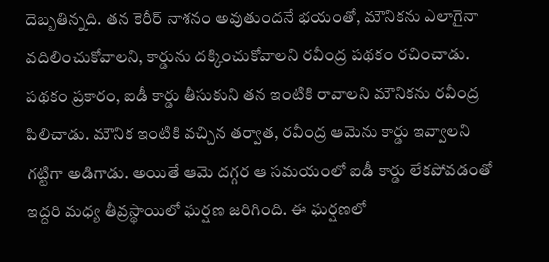దెబ్బతిన్నది. తన కెరీర్ నాశనం అవుతుందనే భయంతో, మౌనికను ఎలాగైనా వదిలించుకోవాలని, కార్డును దక్కించుకోవాలని రవీంద్ర పథకం రచించాడు.
పథకం ప్రకారం, ఐడీ కార్డు తీసుకుని తన ఇంటికి రావాలని మౌనికను రవీంద్ర పిలిచాడు. మౌనిక ఇంటికి వచ్చిన తర్వాత, రవీంద్ర ఆమెను కార్డు ఇవ్వాలని గట్టిగా అడిగాడు. అయితే ఆమె దగ్గర ఆ సమయంలో ఐడీ కార్డు లేకపోవడంతో ఇద్దరి మధ్య తీవ్రస్థాయిలో ఘర్షణ జరిగింది. ఈ ఘర్షణలో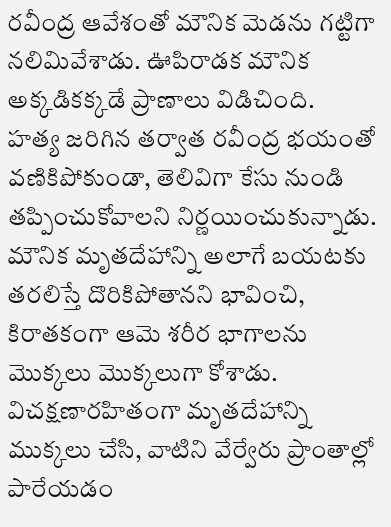రవీంద్ర ఆవేశంతో మౌనిక మెడను గట్టిగా నలిమివేశాడు. ఊపిరాడక మౌనిక అక్కడికక్కడే ప్రాణాలు విడిచింది.
హత్య జరిగిన తర్వాత రవీంద్ర భయంతో వణికిపోకుండా, తెలివిగా కేసు నుండి తప్పించుకోవాలని నిర్ణయించుకున్నాడు. మౌనిక మృతదేహాన్ని అలాగే బయటకు తరలిస్తే దొరికిపోతానని భావించి, కిరాతకంగా ఆమె శరీర భాగాలను మొక్కలు మొక్కలుగా కోశాడు. విచక్షణారహితంగా మృతదేహాన్ని ముక్కలు చేసి, వాటిని వేర్వేరు ప్రాంతాల్లో పారేయడం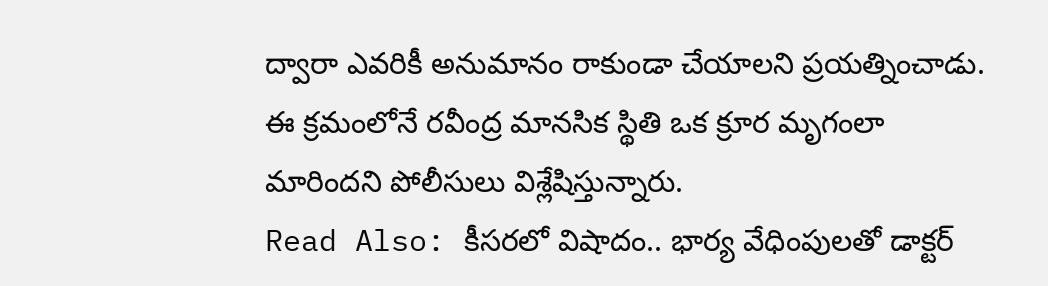ద్వారా ఎవరికీ అనుమానం రాకుండా చేయాలని ప్రయత్నించాడు. ఈ క్రమంలోనే రవీంద్ర మానసిక స్థితి ఒక క్రూర మృగంలా మారిందని పోలీసులు విశ్లేషిస్తున్నారు.
Read Also: కీసరలో విషాదం.. భార్య వేధింపులతో డాక్టర్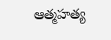ఆత్మహత్య